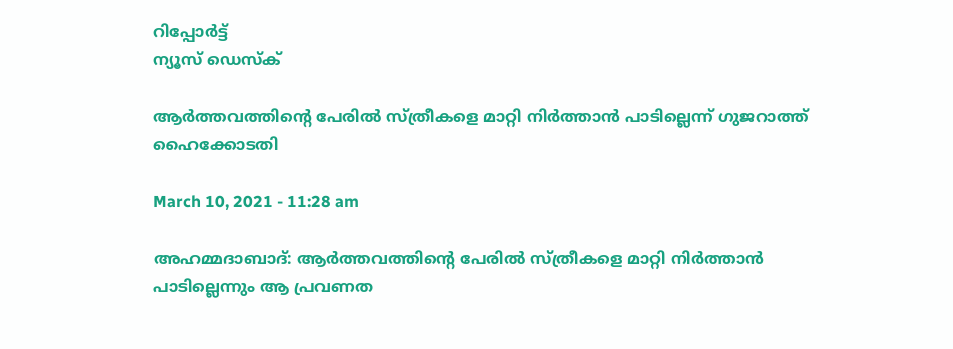റിപ്പോര്‍ട്ട്
ന്യൂസ് ഡെസ്ക്

ആര്‍ത്തവത്തിന്റെ പേരില്‍ സ്ത്രീകളെ മാറ്റി നിര്‍ത്താന്‍ പാടില്ലെന്ന് ഗുജറാത്ത് ഹൈക്കോടതി

March 10, 2021 - 11:28 am

അഹമ്മദാബാദ്: ആര്‍ത്തവത്തിന്റെ പേരില്‍ സ്ത്രീകളെ മാറ്റി നിര്‍ത്താന്‍ പാടില്ലെന്നും ആ പ്രവണത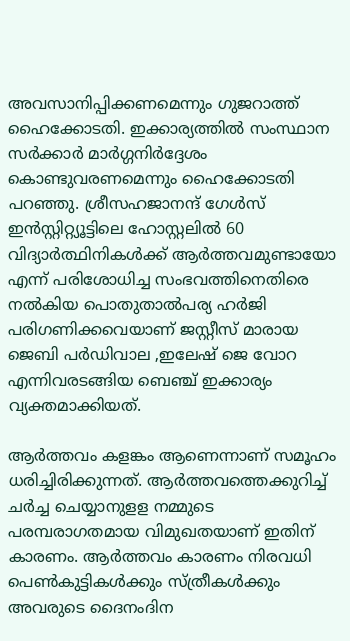അവസാനിപ്പിക്കണമെന്നും ഗുജറാത്ത് ഹൈക്കോടതി. ഇക്കാര്യത്തില്‍ സംസ്ഥാന സര്‍ക്കാര്‍ മാര്‍ഗ്ഗനിര്‍ദ്ദേശം കൊണ്ടുവരണമെന്നും ഹൈക്കോടതി പറഞ്ഞു. ശ്രീസഹജാനന്ദ് ഗേള്‍സ് ഇന്‍സ്റ്റിറ്റ്യൂട്ടിലെ ഹോസ്റ്റലില്‍ 60 വിദ്യാര്‍ത്ഥിനികള്‍ക്ക് ആര്‍ത്തവമുണ്ടായോ എന്ന് പരിശോധിച്ച സംഭവത്തിനെതിരെ നല്‍കിയ പൊതുതാല്‍പര്യ ഹര്‍ജി പരിഗണിക്കവെയാണ് ജസ്റ്റീസ് മാരായ ജെബി പര്‍ഡിവാല ,ഇലേഷ് ജെ വോറ എന്നിവരടങ്ങിയ ബെഞ്ച് ഇക്കാര്യം വ്യക്തമാക്കിയത്.

ആര്‍ത്തവം കളങ്കം ആണെന്നാണ് സമൂഹം ധരിച്ചിരിക്കുന്നത്. ആര്‍ത്തവത്തെക്കുറിച്ച് ചര്‍ച്ച ചെയ്യാനുളള നമ്മുടെ പരമ്പരാഗതമായ വിമുഖതയാണ് ഇതിന് കാരണം. ആര്‍ത്തവം കാരണം നിരവധി പെണ്‍കുട്ടികള്‍ക്കും സ്ത്രീകള്‍ക്കും അവരുടെ ദൈനംദിന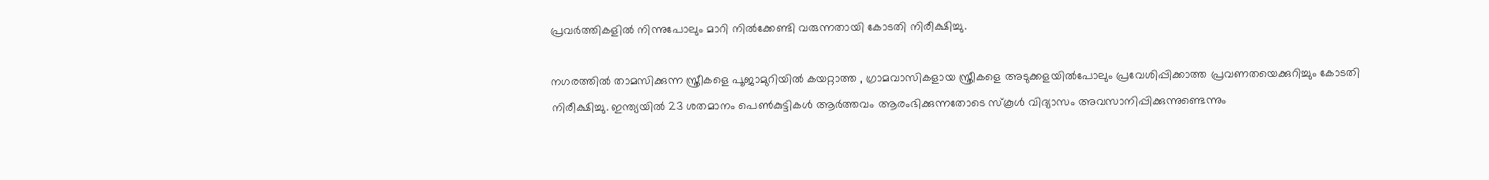പ്രവര്‍ത്തികളില്‍ നിന്നുപോലും മാറി നില്‍ക്കേണ്ടി വരുന്നതായി കോടതി നിരീക്ഷിച്ചു.

നഗരത്തില്‍ താമസിക്കുന്ന സ്ത്രീകളെ പൂജാമുറിയില്‍ കയറ്റാത്ത , ഗ്രാമവാസികളായ സ്ത്രീകളെ അടുക്കളയില്‍പോലും പ്രവേശിപ്പിക്കാത്ത പ്രവണതയെക്കുറിച്ചും കോടതി നിരീക്ഷിച്ചു. ഇന്ത്യയില്‍ 23 ശതമാനം പെണ്‍കുട്ടികള്‍ ആര്‍ത്തവം ആരംഭിക്കുന്നതോടെ സ്‌കൂള്‍ വിദ്യാസം അവസാനിപ്പിക്കുന്നുണ്ടെന്നും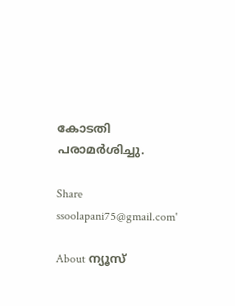കോടതി പരാമര്‍ശിച്ചു.

Share
ssoolapani75@gmail.com'

About ന്യൂസ്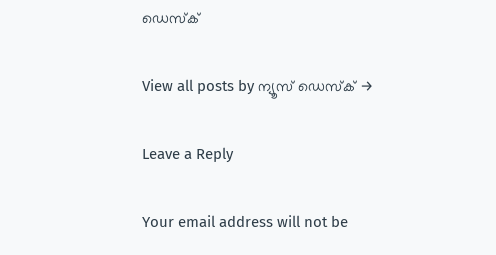ഡെസ്ക്

View all posts by ന്യൂസ് ഡെസ്ക് →

Leave a Reply

Your email address will not be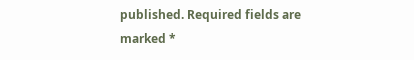published. Required fields are marked *